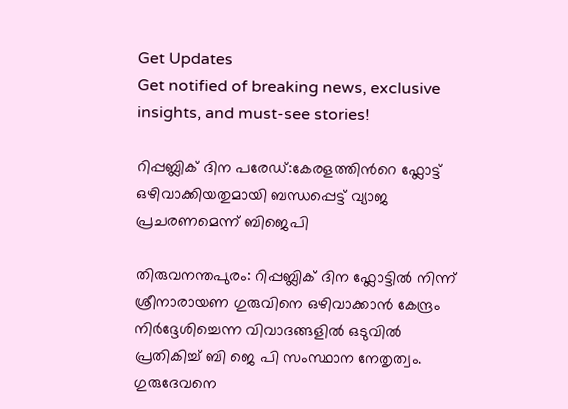Get Updates
Get notified of breaking news, exclusive insights, and must-see stories!

റിപ്പബ്ലിക് ദിന പരേഡ്:കേരളത്തിന്‍റെ ഫ്ലോട്ട് ഒഴിവാക്കിയതുമായി ബന്ധപ്പെട്ട് വ്യാജ പ്രചരണമെന്ന് ബിജെപി

തിരുവനന്തപുരം: റിപ്പബ്ലിക് ദിന ഫ്ലോട്ടിൽ നിന്ന് ശ്രീനാരായണ ഗുരുവിനെ ഒഴിവാക്കാൻ കേന്ദ്രം നിർദ്ദേശിച്ചെന്ന വിവാദങ്ങളില്‍ ഒടുവില്‍ പ്രതികിച്ച് ബി ജെ പി സംസ്ഥാന നേതൃത്വം. ഗുരുദേവനെ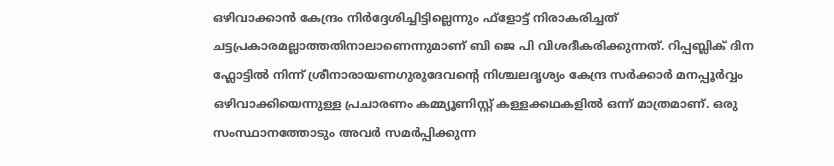ഒഴിവാക്കാൻ കേന്ദ്രം നിർദ്ദേശിച്ചിട്ടില്ലെന്നും ഫ്‌ളോട്ട് നിരാകരിച്ചത് ചട്ടപ്രകാരമല്ലാത്തതിനാലാണെന്നുമാണ് ബി ജെ പി വിശദീകരിക്കുന്നത്. റിപ്പബ്ലിക് ദിന ഫ്ലോട്ടിൽ നിന്ന് ശ്രീനാരായണഗുരുദേവന്റെ നിശ്ചലദൃശ്യം കേന്ദ്ര സർക്കാർ മനപ്പൂർവ്വം ഒഴിവാക്കിയെന്നുള്ള പ്രചാരണം കമ്മ്യൂണിസ്റ്റ് കള്ളക്കഥകളിൽ ഒന്ന് മാത്രമാണ്. ഒരു സംസ്ഥാനത്തോടും അവർ സമർപ്പിക്കുന്ന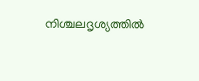നിശ്ചലദൃശ്യത്തിൽ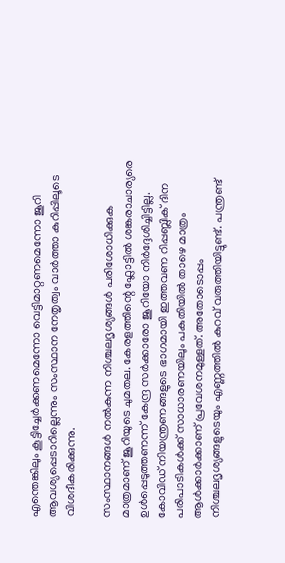എന്തെങ്കിലും കൂട്ടിച്ചേർക്കണമെന്നോ വെട്ടിമാറ്റണമെന്നോ ജൂറി ആവശ്യപ്പെടാറില്ലെന്നും സംസ്ഥാന നേതൃത്വം വാർത്താ കുറിപ്പിലൂടെ വിശദീകരിക്കുന്നു.

സംസ്ഥാനങ്ങൾ നൽകുന്ന നിശ്ചലദൃശ്യങ്ങൾ പരിശോധിക്കുക മാത്രമാണ് ജൂറിയുടെ ചുമതല. കേരളത്തിന്റെ ഫ്ലോട്ടിൽ ശങ്കരാചാര്യരെ ഉൾപ്പെടുത്തണന്ന് കേന്ദ്ര സർക്കാരോ ജൂറിയോ നിർദ്ദേശിച്ചിട്ടില്ല. കോവിഡ് നിയന്ത്രണങ്ങളുടെ ഭാഗമായി ഇത്തവണ റിപ്പബ്ലിക് ദിന പരിപാടികൾക്ക് സാധാരണയിലും പകുതിയിൽ താഴെ മാത്രം ആൾക്കാർക്കാണ് പ്രവേശനമുള്ളത്. അതോടൊപ്പം നിശ്ചലദൃശ്യങ്ങളുടെയും എണ്ണത്തിൽ കുറവ് വരുത്തിയിട്ടുണ്ട്. പന്ത്രണ്ട്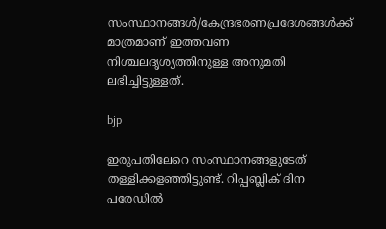സംസ്ഥാനങ്ങൾ/കേന്ദ്രഭരണപ്രദേശങ്ങൾക്ക് മാത്രമാണ് ഇത്തവണ നിശ്ചലദൃശ്യത്തിനുള്ള അനുമതി ലഭിച്ചിട്ടുള്ളത്.

bjp

ഇരുപതിലേറെ സംസ്ഥാനങ്ങളുടേത് തള്ളിക്കളഞ്ഞിട്ടുണ്ട്. റിപ്പബ്ലിക് ദിന പരേഡിൽ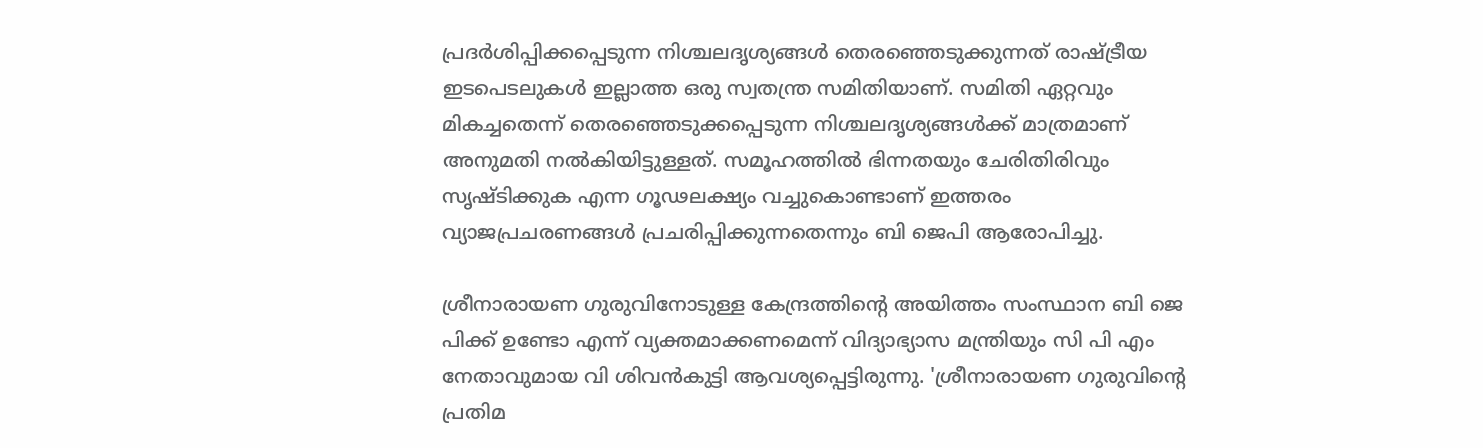പ്രദർശിപ്പിക്കപ്പെടുന്ന നിശ്ചലദൃശ്യങ്ങൾ തെരഞ്ഞെടുക്കുന്നത് രാഷ്ട്രീയ ഇടപെടലുകൾ ഇല്ലാത്ത ഒരു സ്വതന്ത്ര സമിതിയാണ്. സമിതി ഏറ്റവും മികച്ചതെന്ന് തെരഞ്ഞെടുക്കപ്പെടുന്ന നിശ്ചലദൃശ്യങ്ങൾക്ക് മാത്രമാണ് അനുമതി നൽകിയിട്ടുള്ളത്. സമൂഹത്തിൽ ഭിന്നതയും ചേരിതിരിവും സൃഷ്ടിക്കുക എന്ന ഗൂഢലക്ഷ്യം വച്ചുകൊണ്ടാണ് ഇത്തരം വ്യാജപ്രചരണങ്ങൾ പ്രചരിപ്പിക്കുന്നതെന്നും ബി ജെപി ആരോപിച്ചു.

ശ്രീനാരായണ ഗുരുവിനോടുള്ള കേന്ദ്രത്തിന്റെ അയിത്തം സംസ്ഥാന ബി ജെ പിക്ക് ഉണ്ടോ എന്ന് വ്യക്തമാക്കണമെന്ന് വിദ്യാഭ്യാസ മന്ത്രിയും സി പി എം നേതാവുമായ വി ശിവന്‍കുട്ടി ആവശ്യപ്പെട്ടിരുന്നു. 'ശ്രീനാരായണ ഗുരുവിൻ്റെ പ്രതിമ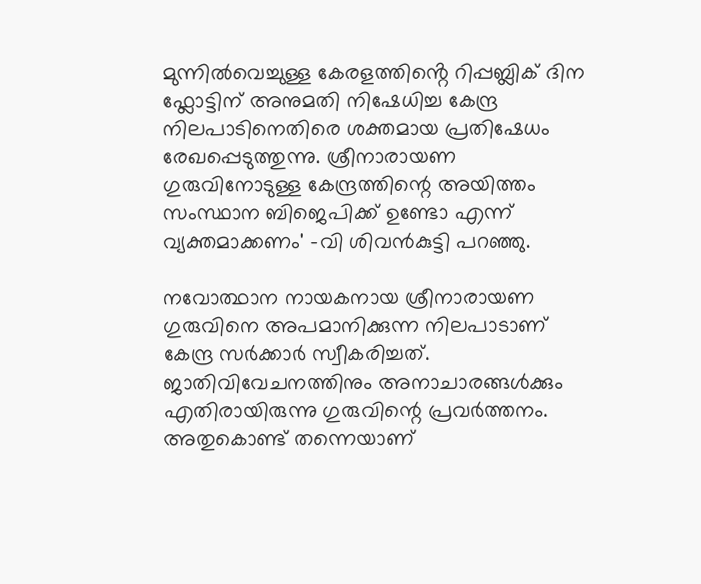മുന്നിൽവെച്ചുള്ള കേരളത്തിൻ്റെ റിപ്പബ്ലിക് ദിന ഫ്ലോട്ടിന് അനുമതി നിഷേധിച്ച കേന്ദ്ര നിലപാടിനെതിരെ ശക്തമായ പ്രതിഷേധം രേഖപ്പെടുത്തുന്നു. ശ്രീനാരായണ ഗുരുവിനോടുള്ള കേന്ദ്രത്തിന്റെ അയിത്തം സംസ്ഥാന ബിജെപിക്ക് ഉണ്ടോ എന്ന് വ്യക്തമാക്കണം' -വി ശിവന്‍കുട്ടി പറഞ്ഞു.

നവോത്ഥാന നായകനായ ശ്രീനാരായണ ഗുരുവിനെ അപമാനിക്കുന്ന നിലപാടാണ് കേന്ദ്ര സർക്കാർ സ്വീകരിച്ചത്. ജാതിവിവേചനത്തിനും അനാചാരങ്ങൾക്കും എതിരായിരുന്നു ഗുരുവിന്റെ പ്രവർത്തനം. അതുകൊണ്ട് തന്നെയാണ്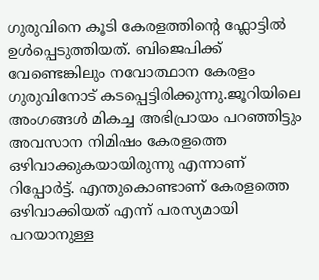ഗുരുവിനെ കൂടി കേരളത്തിന്റെ ഫ്ലോട്ടിൽ ഉൾപ്പെടുത്തിയത്. ബിജെപിക്ക്‌ വേണ്ടെങ്കിലും നവോത്ഥാന കേരളം ഗുരുവിനോട് കടപ്പെട്ടിരിക്കുന്നു.ജൂറിയിലെ അംഗങ്ങൾ മികച്ച അഭിപ്രായം പറഞ്ഞിട്ടും അവസാന നിമിഷം കേരളത്തെ ഒഴിവാക്കുകയായിരുന്നു എന്നാണ് റിപ്പോർട്ട്. എന്തുകൊണ്ടാണ് കേരളത്തെ ഒഴിവാക്കിയത് എന്ന്‌ പരസ്യമായി പറയാനുള്ള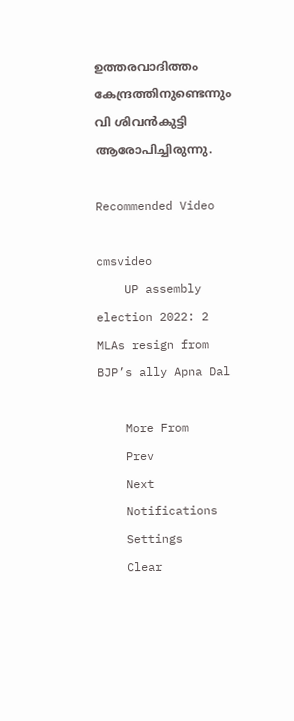ഉത്തരവാദിത്തം കേന്ദ്രത്തിനുണ്ടെന്നും വി ശിവന്‍കുട്ടി ആരോപിച്ചിരുന്നു.

Recommended Video

cmsvideo
    UP assembly election 2022: 2 MLAs resign from BJP’s ally Apna Dal

    More From
    Prev
    Next
    Notifications
    Settings
    Clear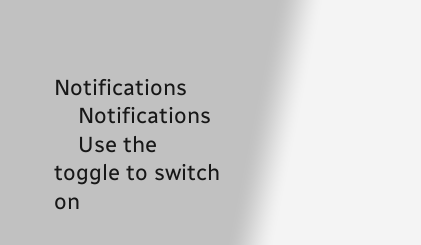Notifications
    Notifications
    Use the toggle to switch on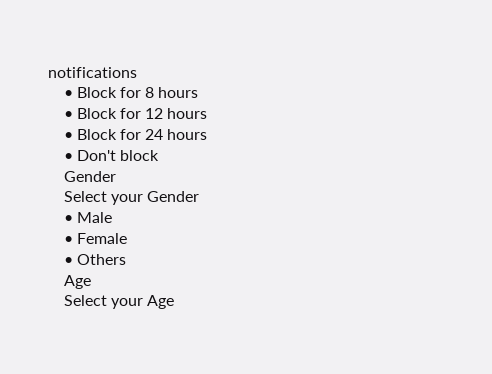notifications
    • Block for 8 hours
    • Block for 12 hours
    • Block for 24 hours
    • Don't block
    Gender
    Select your Gender
    • Male
    • Female
    • Others
    Age
    Select your Age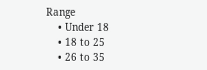Range
    • Under 18
    • 18 to 25
    • 26 to 35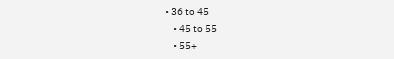• 36 to 45
    • 45 to 55
    • 55+